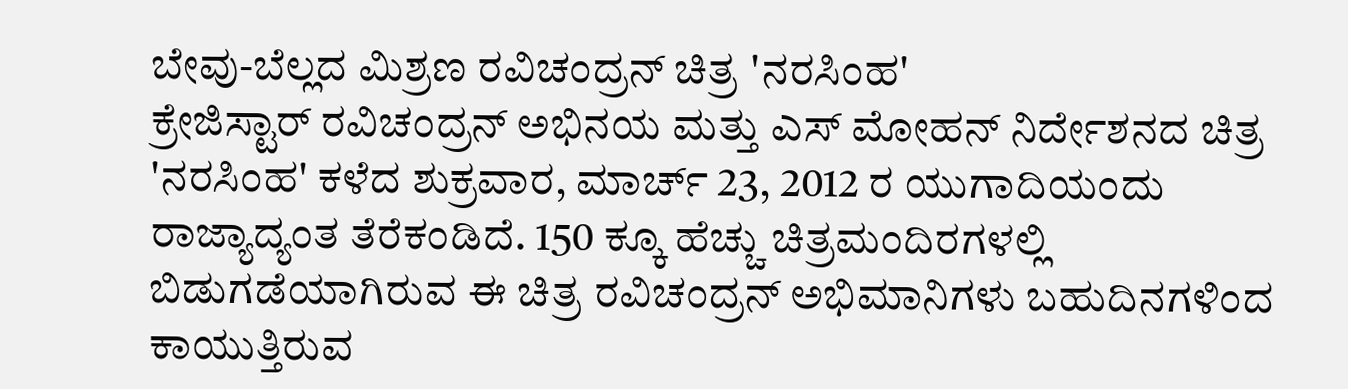ಬೇವು-ಬೆಲ್ಲದ ಮಿಶ್ರಣ ರವಿಚಂದ್ರನ್ ಚಿತ್ರ 'ನರಸಿಂಹ'
ಕ್ರೇಜಿಸ್ಟಾರ್ ರವಿಚಂದ್ರನ್ ಅಭಿನಯ ಮತ್ತು ಎಸ್ ಮೋಹನ್ ನಿರ್ದೇಶನದ ಚಿತ್ರ 'ನರಸಿಂಹ' ಕಳೆದ ಶುಕ್ರವಾರ, ಮಾರ್ಚ್ 23, 2012 ರ ಯುಗಾದಿಯಂದು ರಾಜ್ಯಾದ್ಯಂತ ತೆರೆಕಂಡಿದೆ. 150 ಕ್ಕೂ ಹೆಚ್ಚು ಚಿತ್ರಮಂದಿರಗಳಲ್ಲಿ ಬಿಡುಗಡೆಯಾಗಿರುವ ಈ ಚಿತ್ರ ರವಿಚಂದ್ರನ್ ಅಭಿಮಾನಿಗಳು ಬಹುದಿನಗಳಿಂದ ಕಾಯುತ್ತಿರುವ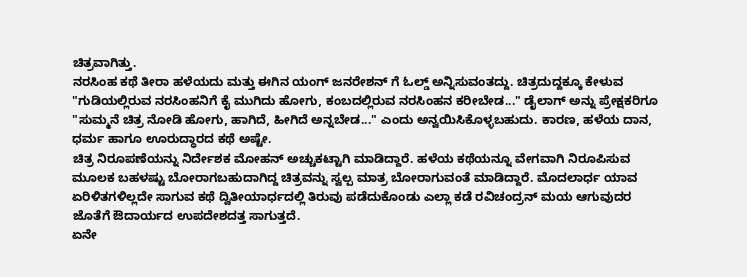ಚಿತ್ರವಾಗಿತ್ತು.
ನರಸಿಂಹ ಕಥೆ ತೀರಾ ಹಳೆಯದು ಮತ್ತು ಈಗಿನ ಯಂಗ್ ಜನರೇಶನ್ ಗೆ ಓಲ್ಡ್ ಅನ್ನಿಸುವಂತದ್ದು. ಚಿತ್ರದುದ್ದಕ್ಕೂ ಕೇಳುವ "ಗುಡಿಯಲ್ಲಿರುವ ನರಸಿಂಹನಿಗೆ ಕೈ ಮುಗಿದು ಹೋಗು, ಕಂಬದಲ್ಲಿರುವ ನರಸಿಂಹನ ಕರೀಬೇಡ..." ಡೈಲಾಗ್ ಅನ್ನು ಪ್ರೇಕ್ಷಕರಿಗೂ "ಸುಮ್ಮನೆ ಚಿತ್ರ ನೋಡಿ ಹೋಗು, ಹಾಗಿದೆ, ಹೀಗಿದೆ ಅನ್ನಬೇಡ..." ಎಂದು ಅನ್ವಯಿಸಿಕೊಳ್ಳಬಹುದು. ಕಾರಣ, ಹಳೆಯ ದಾನ, ಧರ್ಮ ಹಾಗೂ ಊರುದ್ಧಾರದ ಕಥೆ ಅಷ್ಟೇ.
ಚಿತ್ರ ನಿರೂಪಣೆಯನ್ನು ನಿರ್ದೇಶಕ ಮೋಹನ್ ಅಚ್ಚುಕಟ್ಟಾಗಿ ಮಾಡಿದ್ದಾರೆ. ಹಳೆಯ ಕಥೆಯನ್ನೂ ವೇಗವಾಗಿ ನಿರೂಪಿಸುವ ಮೂಲಕ ಬಹಳಷ್ಟು ಬೋರಾಗಬಹುದಾಗಿದ್ದ ಚಿತ್ರವನ್ನು ಸ್ವಲ್ಪ ಮಾತ್ರ ಬೋರಾಗುವಂತೆ ಮಾಡಿದ್ದಾರೆ. ಮೊದಲಾರ್ಧ ಯಾವ ಏರಿಳಿತಗಳಿಲ್ಲದೇ ಸಾಗುವ ಕಥೆ ದ್ವಿತೀಯಾರ್ಧದಲ್ಲಿ ತಿರುವು ಪಡೆದುಕೊಂಡು ಎಲ್ಲಾ ಕಡೆ ರವಿಚಂದ್ರನ್ ಮಯ ಆಗುವುದರ ಜೊತೆಗೆ ಔದಾರ್ಯದ ಉಪದೇಶದತ್ತ ಸಾಗುತ್ತದೆ.
ಏನೇ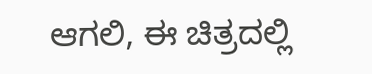ಆಗಲಿ, ಈ ಚಿತ್ರದಲ್ಲಿ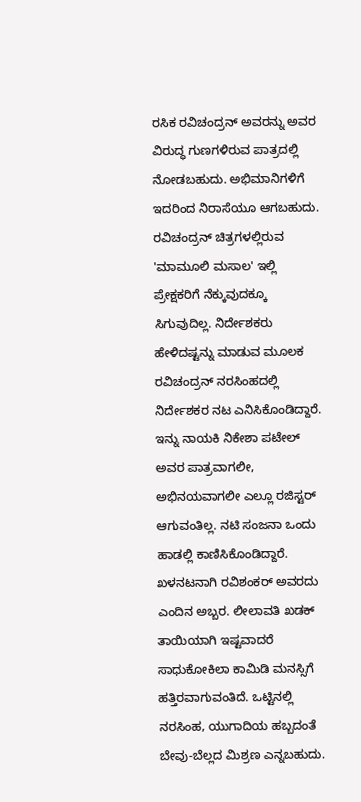ರಸಿಕ ರವಿಚಂದ್ರನ್ ಅವರನ್ನು ಅವರ ವಿರುದ್ಧ ಗುಣಗಳಿರುವ ಪಾತ್ರದಲ್ಲಿ ನೋಡಬಹುದು. ಅಭಿಮಾನಿಗಳಿಗೆ ಇದರಿಂದ ನಿರಾಸೆಯೂ ಆಗಬಹುದು. ರವಿಚಂದ್ರನ್ ಚಿತ್ರಗಳಲ್ಲಿರುವ 'ಮಾಮೂಲಿ ಮಸಾಲ' ಇಲ್ಲಿ ಪ್ರೇಕ್ಷಕರಿಗೆ ನೆಕ್ಕುವುದಕ್ಕೂ ಸಿಗುವುದಿಲ್ಲ. ನಿರ್ದೇಶಕರು ಹೇಳಿದಷ್ಟನ್ನು ಮಾಡುವ ಮೂಲಕ ರವಿಚಂದ್ರನ್ ನರಸಿಂಹದಲ್ಲಿ ನಿರ್ದೇಶಕರ ನಟ ಎನಿಸಿಕೊಂಡಿದ್ದಾರೆ.
ಇನ್ನು ನಾಯಕಿ ನಿಕೇಶಾ ಪಟೇಲ್ ಅವರ ಪಾತ್ರವಾಗಲೀ, ಅಭಿನಯವಾಗಲೀ ಎಲ್ಲೂ ರಜಿಸ್ಟರ್ ಆಗುವಂತಿಲ್ಲ. ನಟಿ ಸಂಜನಾ ಒಂದು ಹಾಡಲ್ಲಿ ಕಾಣಿಸಿಕೊಂಡಿದ್ದಾರೆ. ಖಳನಟನಾಗಿ ರವಿಶಂಕರ್ ಅವರದು ಎಂದಿನ ಅಬ್ಬರ. ಲೀಲಾವತಿ ಖಡಕ್ ತಾಯಿಯಾಗಿ ಇಷ್ಟವಾದರೆ ಸಾಧುಕೋಕಿಲಾ ಕಾಮಿಡಿ ಮನಸ್ಸಿಗೆ ಹತ್ತಿರವಾಗುವಂತಿದೆ. ಒಟ್ಟಿನಲ್ಲಿ ನರಸಿಂಹ, ಯುಗಾದಿಯ ಹಬ್ಬದಂತೆ ಬೇವು-ಬೆಲ್ಲದ ಮಿಶ್ರಣ ಎನ್ನಬಹುದು.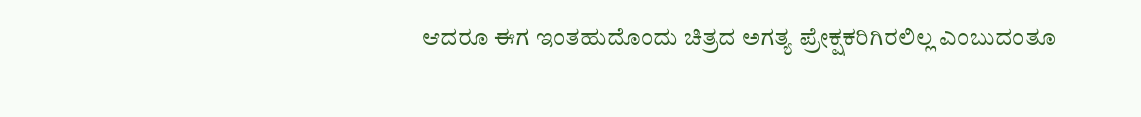ಆದರೂ ಈಗ ಇಂತಹುದೊಂದು ಚಿತ್ರದ ಅಗತ್ಯ ಪ್ರೇಕ್ಷಕರಿಗಿರಲಿಲ್ಲ ಎಂಬುದಂತೂ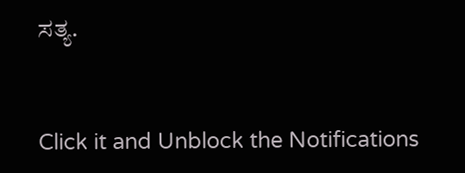ಸತ್ಯ.


Click it and Unblock the Notifications